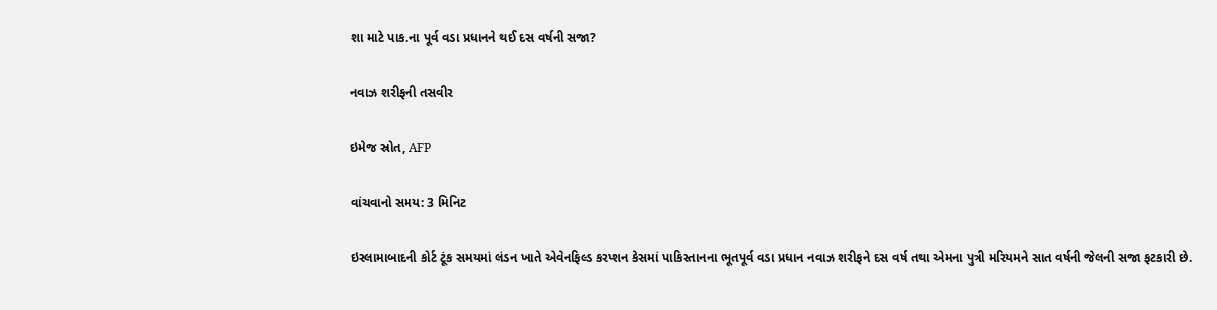શા માટે પાક.ના પૂર્વ વડા પ્રધાનને થઈ દસ વર્ષની સજા?

નવાઝ શરીફની તસવીર

ઇમેજ સ્રોત, AFP

વાંચવાનો સમય: 3 મિનિટ

ઇસ્લામાબાદની કોર્ટ ટૂંક સમયમાં લંડન ખાતે એવેનફિલ્ડ કરપ્શન કેસમાં પાકિસ્તાનના ભૂતપૂર્વ વડા પ્રધાન નવાઝ શરીફને દસ વર્ષ તથા એમના પુત્રી મરિયમને સાત વર્ષની જેલની સજા ફટકારી છે.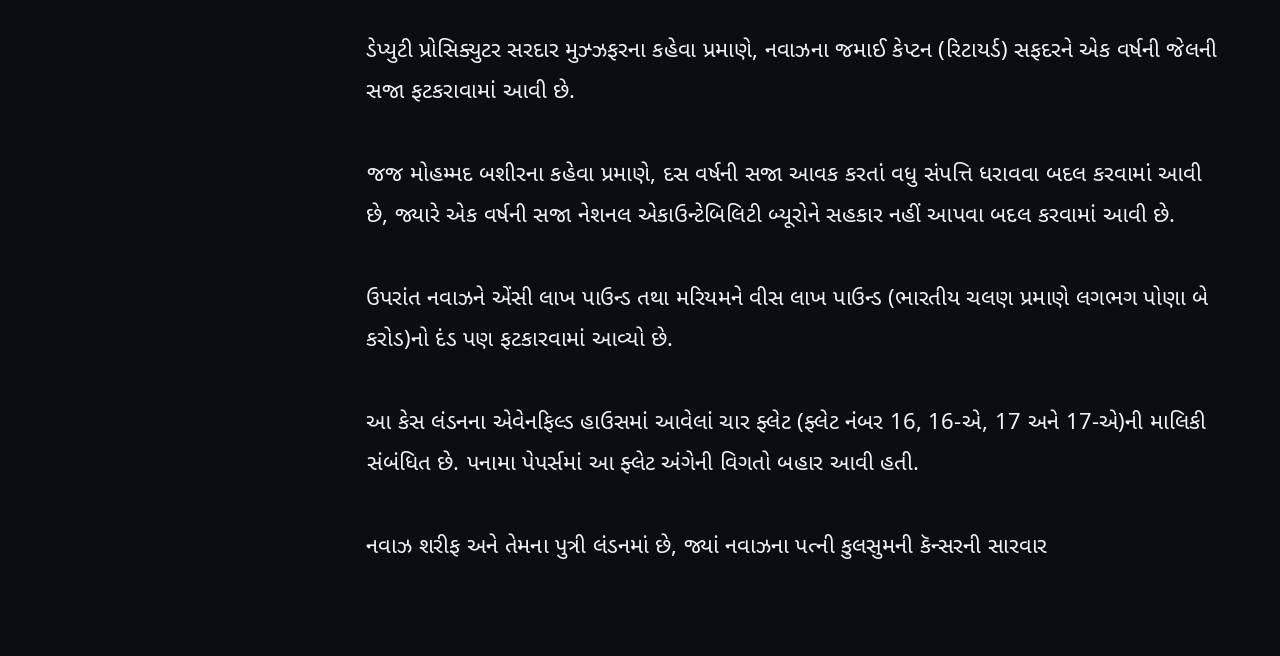ડેપ્યુટી પ્રોસિક્યુટર સરદાર મુઝ્ઝફરના કહેવા પ્રમાણે, નવાઝના જમાઈ કેપ્ટન (રિટાયર્ડ) સફદરને એક વર્ષની જેલની સજા ફટકરાવામાં આવી છે.

જજ મોહમ્મદ બશીરના કહેવા પ્રમાણે, દસ વર્ષની સજા આવક કરતાં વધુ સંપત્તિ ધરાવવા બદલ કરવામાં આવી છે, જ્યારે એક વર્ષની સજા નેશનલ એકાઉન્ટેબિલિટી બ્યૂરોને સહકાર નહીં આપવા બદલ કરવામાં આવી છે.

ઉપરાંત નવાઝને એંસી લાખ પાઉન્ડ તથા મરિયમને વીસ લાખ પાઉન્ડ (ભારતીય ચલણ પ્રમાણે લગભગ પોણા બે કરોડ)નો દંડ પણ ફટકારવામાં આવ્યો છે.

આ કેસ લંડનના એવેનફિલ્ડ હાઉસમાં આવેલાં ચાર ફ્લેટ (ફ્લેટ નંબર 16, 16-એ, 17 અને 17-એ)ની માલિકી સંબંધિત છે. પનામા પેપર્સમાં આ ફ્લેટ અંગેની વિગતો બહાર આવી હતી.

નવાઝ શરીફ અને તેમના પુત્રી લંડનમાં છે, જ્યાં નવાઝના પત્ની કુલસુમની કૅન્સરની સારવાર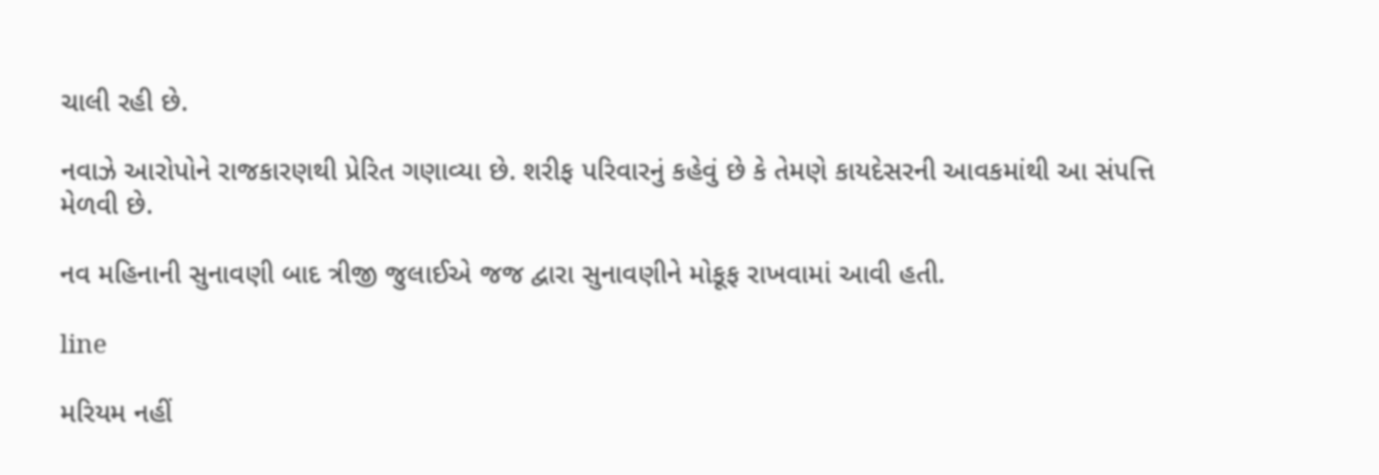ચાલી રહી છે.

નવાઝે આરોપોને રાજકારણથી પ્રેરિત ગણાવ્યા છે. શરીફ પરિવારનું કહેવું છે કે તેમણે કાયદેસરની આવકમાંથી આ સંપત્તિ મેળવી છે.

નવ મહિનાની સુનાવણી બાદ ત્રીજી જુલાઈએ જજ દ્વારા સુનાવણીને મોકૂફ રાખવામાં આવી હતી.

line

મરિયમ નહીં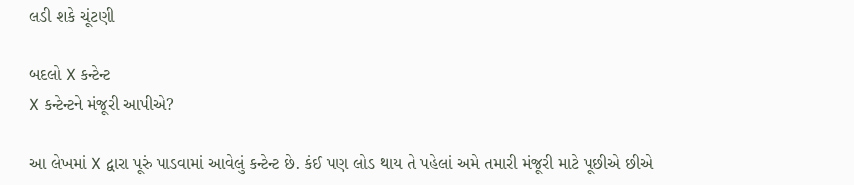લડી શકે ચૂંટણી

બદલો X કન્ટેન્ટ
X કન્ટેન્ટને મંજૂરી આપીએ?

આ લેખમાં X દ્વારા પૂરું પાડવામાં આવેલું કન્ટેન્ટ છે. કંઈ પણ લોડ થાય તે પહેલાં અમે તમારી મંજૂરી માટે પૂછીએ છીએ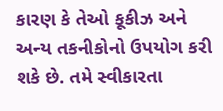કારણ કે તેઓ કૂકીઝ અને અન્ય તકનીકોનો ઉપયોગ કરી શકે છે. તમે સ્વીકારતા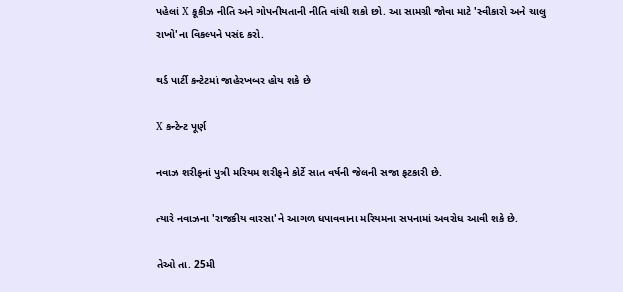પહેલાં X કૂકીઝ નીતિ અને ગોપનીયતાની નીતિ વાંચી શકો છો. આ સામગ્રી જોવા માટે 'સ્વીકારો અને ચાલુ રાખો'ના વિકલ્પને પસંદ કરો.

થર્ડ પાર્ટી કન્ટેટમાં જાહેરખબર હોય શકે છે

X કન્ટેન્ટ પૂર્ણ

નવાઝ શરીફનાં પુત્રી મરિયમ શરીફને કોર્ટે સાત વર્ષની જેલની સજા ફટકારી છે.

ત્યારે નવાઝના 'રાજકીય વારસા'ને આગળ ધપાવવાના મરિયમના સપનામાં અવરોધ આવી શકે છે.

તેઓ તા. 25મી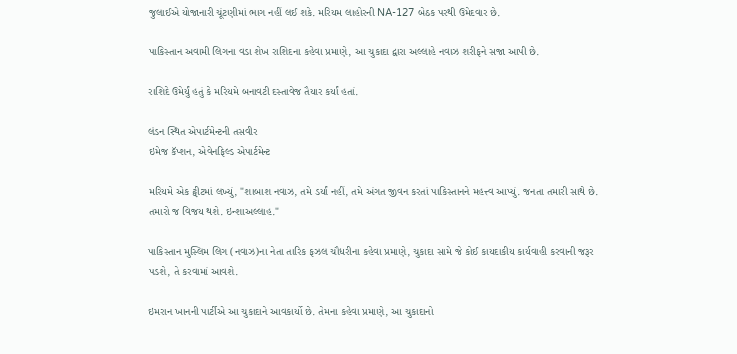જુલાઈએ યોજાનારી ચૂંટણીમાં ભાગ નહીં લઈ શકે. મરિયમ લાહોરની NA-127 બેઠક પરથી ઉમેદવાર છે.

પાકિસ્તાન અવામી લિગના વડા શેખ રાશિદના કહેવા પ્રમાણે, આ ચુકાદા દ્વારા અલ્લાહે નવાઝ શરીફને સજા આપી છે.

રાશિદે ઉમેર્યું હતું કે મરિયમે બનાવટી દસ્તાવેજ તૈયાર કર્યાં હતાં.

લંડન સ્થિત એપાર્ટમેન્ટની તસવીર
ઇમેજ કૅપ્શન, એવેનફિલ્ડ એપાર્ટમેન્ટ

મરિયમે એક ટ્વીટમાં લખ્યું, "શાબાશ નવાઝ, તમે ડર્યાં નહીં, તમે અંગત જીવન કરતાં પાકિસ્તાનને મહત્ત્વ આપ્યું. જનતા તમારી સાથે છે. તમારો જ વિજય થશે. ઇન્શાઅલ્લાહ."

પાકિસ્તાન મુસ્લિમ લિગ (નવાઝ)ના નેતા તારિક ફઝલ ચૌધરીના કહેવા પ્રમાણે, ચુકાદા સામે જે કોઈ કાયદાકીય કાર્યવાહી કરવાની જરૂર પડશે, તે કરવામાં આવશે.

ઇમરાન ખાનની પાર્ટીએ આ ચુકાદાને આવકાર્યો છે. તેમના કહેવા પ્રમાણે, આ ચુકાદાનો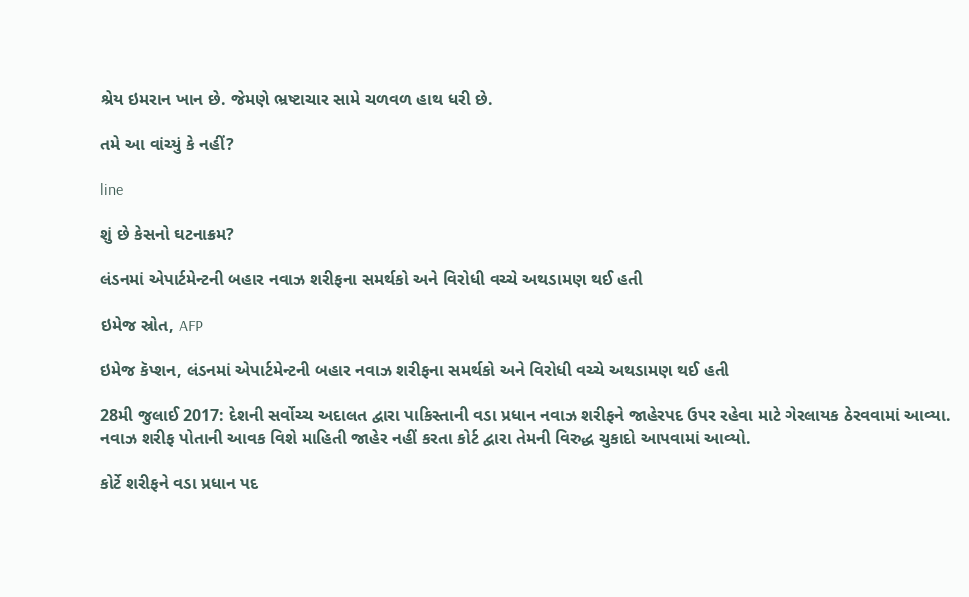શ્રેય ઇમરાન ખાન છે. જેમણે ભ્રષ્ટાચાર સામે ચળવળ હાથ ધરી છે.

તમે આ વાંચ્યું કે નહીં?

line

શું છે કેસનો ઘટનાક્રમ?

લંડનમાં એપાર્ટમેન્ટની બહાર નવાઝ શરીફના સમર્થકો અને વિરોધી વચ્ચે અથડામણ થઈ હતી

ઇમેજ સ્રોત, AFP

ઇમેજ કૅપ્શન, લંડનમાં એપાર્ટમેન્ટની બહાર નવાઝ શરીફના સમર્થકો અને વિરોધી વચ્ચે અથડામણ થઈ હતી

28મી જુલાઈ 2017: દેશની સર્વોચ્ચ અદાલત દ્વારા પાકિસ્તાની વડા પ્રધાન નવાઝ શરીફને જાહેરપદ ઉપર રહેવા માટે ગેરલાયક ઠેરવવામાં આવ્યા. નવાઝ શરીફ પોતાની આવક વિશે માહિતી જાહેર નહીં કરતા કોર્ટ દ્વારા તેમની વિરુદ્ધ ચુકાદો આપવામાં આવ્યો.

કોર્ટે શરીફને વડા પ્રધાન પદ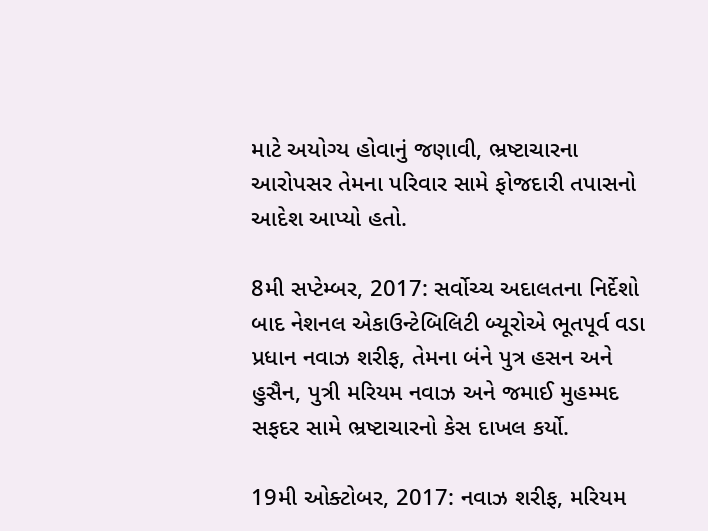માટે અયોગ્ય હોવાનું જણાવી, ભ્રષ્ટાચારના આરોપસર તેમના પરિવાર સામે ફોજદારી તપાસનો આદેશ આપ્યો હતો.

8મી સપ્ટેમ્બર, 2017: સર્વોચ્ચ અદાલતના નિર્દેશો બાદ નેશનલ એકાઉન્ટેબિલિટી બ્યૂરોએ ભૂતપૂર્વ વડા પ્રધાન નવાઝ શરીફ, તેમના બંને પુત્ર હસન અને હુસૈન, પુત્રી મરિયમ નવાઝ અને જમાઈ મુહમ્મદ સફદર સામે ભ્રષ્ટાચારનો કેસ દાખલ કર્યો.

19મી ઓક્ટોબર, 2017: નવાઝ શરીફ, મરિયમ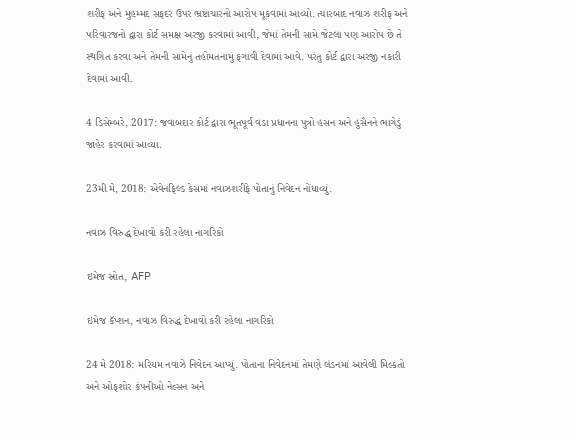શરીફ અને મુહમ્મદ સફદર ઉપર ભ્રષ્ટાચારનો આરોપ મૂકવામાં આવ્યો. ત્યારબાદ નવાઝ શરીફ અને પરિવારજનો દ્વારા કોર્ટ સમક્ષ અરજી કરવામાં આવી, જેમાં તેમની સામે જેટલા પણ આરોપ છે તે સ્થગિત કરવા અને તેમની સામેનું તહોમતનામું ફગાવી દેવામાં આવે. પરંતુ કોર્ટ દ્વારા અરજી નકારી દેવામાં આવી.

4 ડિસેમ્બરે, 2017: જવાબદાર કોર્ટ દ્વારા ભૂતપૂર્વ વડા પ્રધાનના પુત્રો હસન અને હુસૈનને ભાગેડું જાહેર કરવામાં આવ્યા.

23મી મે, 2018: એવેનફિલ્ડ કેસમાં નવાઝશરીફે પોતાનું નિવેદન નોંધાવ્યું.

નવાઝ વિરુદ્ધ દેખાવો કરી રહેલા નાગરિકો

ઇમેજ સ્રોત, AFP

ઇમેજ કૅપ્શન, નવાઝ વિરુદ્ધ દેખાવો કરી રહેલા નાગરિકો

24 મે 2018: મરિયમ નવાઝે નિવેદન આપ્યું. પોતાના નિવેદનમાં તેમણે લંડનમાં આવેલી મિલ્કતો અને ઓફશોર કંપનીઓ નેલ્સન અને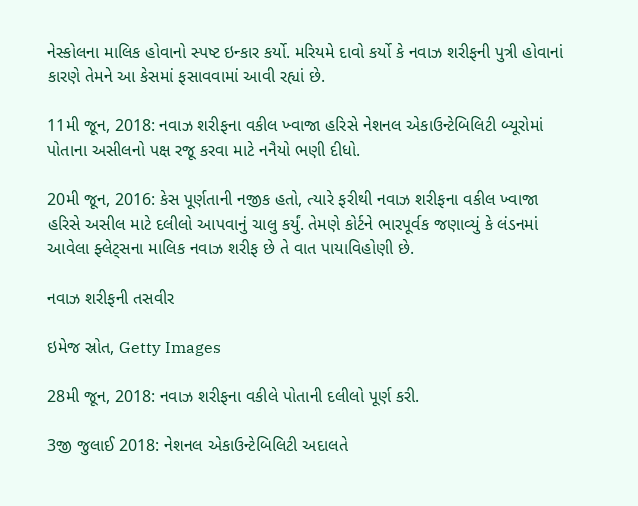નેસ્કોલના માલિક હોવાનો સ્પષ્ટ ઇન્કાર કર્યો. મરિયમે દાવો કર્યો કે નવાઝ શરીફની પુત્રી હોવાનાં કારણે તેમને આ કેસમાં ફસાવવામાં આવી રહ્યાં છે.

11મી જૂન, 2018: નવાઝ શરીફના વકીલ ખ્વાજા હરિસે નેશનલ એકાઉન્ટેબિલિટી બ્યૂરોમાં પોતાના અસીલનો પક્ષ રજૂ કરવા માટે નનૈયો ભણી દીધો.

20મી જૂન, 2016: કેસ પૂર્ણતાની નજીક હતો, ત્યારે ફરીથી નવાઝ શરીફના વકીલ ખ્વાજા હરિસે અસીલ માટે દલીલો આપવાનું ચાલુ કર્યું. તેમણે કોર્ટને ભારપૂર્વક જણાવ્યું કે લંડનમાં આવેલા ફ્લેટ્સના માલિક નવાઝ શરીફ છે તે વાત પાયાવિહોણી છે.

નવાઝ શરીફની તસવીર

ઇમેજ સ્રોત, Getty Images

28મી જૂન, 2018: નવાઝ શરીફના વકીલે પોતાની દલીલો પૂર્ણ કરી.

3જી જુલાઈ 2018: નેશનલ એકાઉન્ટેબિલિટી અદાલતે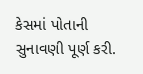કેસમાં પોતાની સુનાવણી પૂર્ણ કરી.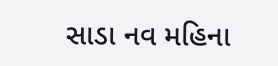સાડા નવ મહિના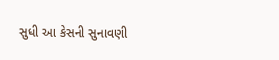સુધી આ કેસની સુનાવણી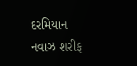દરમિયાન નવાઝ શરીફ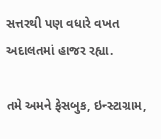સત્તરથી પણ વધારે વખત અદાલતમાં હાજર રહ્યા.

તમે અમને ફેસબુક, ઇન્સ્ટાગ્રામ,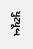યુટ્યૂબ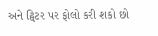અને ટ્વિટર પર ફોલો કરી શકો છો